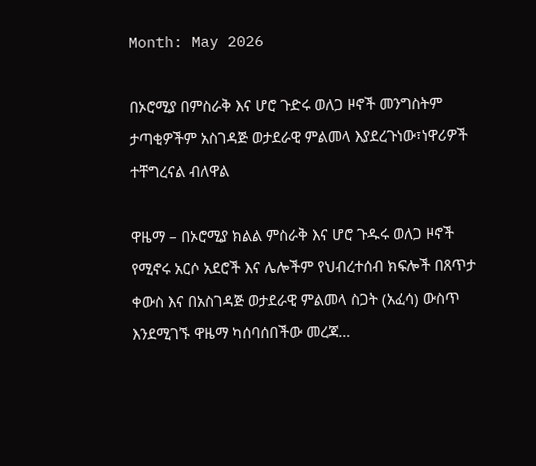Month: May 2026

በኦሮሚያ በምስራቅ እና ሆሮ ጉድሩ ወለጋ ዞኖች መንግስትም ታጣቂዎችም አስገዳጅ ወታደራዊ ምልመላ እያደረጉነው፣ነዋሪዎች ተቸግረናል ብለዋል

ዋዜማ – በኦሮሚያ ክልል ምስራቅ እና ሆሮ ጉዱሩ ወለጋ ዞኖች የሚኖሩ አርሶ አደሮች እና ሌሎችም የህብረተሰብ ክፍሎች በጸጥታ ቀውስ እና በአስገዳጅ ወታደራዊ ምልመላ ስጋት (አፈሳ) ውስጥ እንደሚገኙ ዋዜማ ካሰባሰበችው መረጃ…